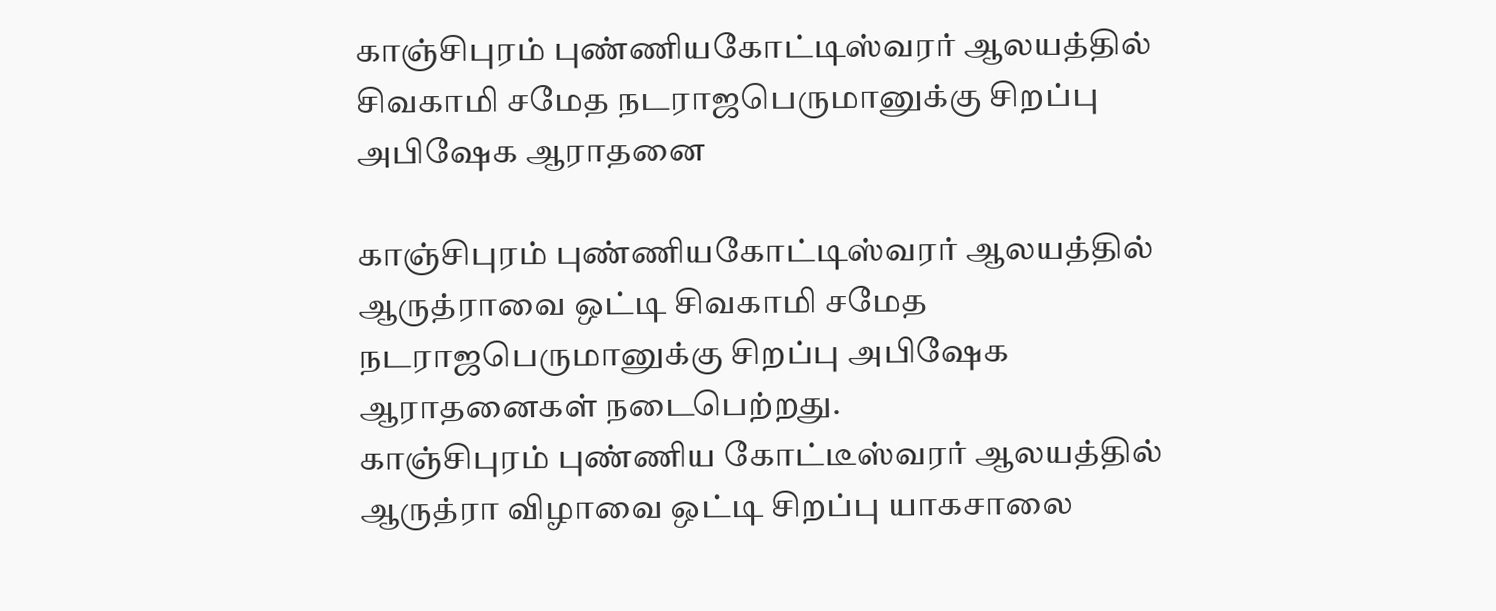காஞ்சிபுரம் புண்ணியகோட்டிஸ்வரர் ஆலயத்தில் சிவகாமி சமேத நடராஜபெருமானுக்கு சிறப்பு அபிஷேக ஆராதனை

காஞ்சிபுரம் புண்ணியகோட்டிஸ்வரர் ஆலயத்தில் ஆருத்ராவை ஒட்டி சிவகாமி சமேத நடராஜபெருமானுக்கு சிறப்பு அபிஷேக ஆராதனைகள் நடைபெற்றது.
காஞ்சிபுரம் புண்ணிய கோட்டீஸ்வரர் ஆலயத்தில் ஆருத்ரா விழாவை ஒட்டி சிறப்பு யாகசாலை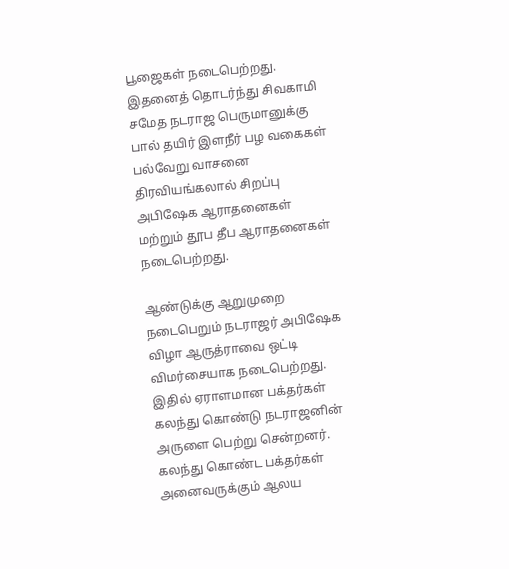பூஜைகள் நடைபெற்றது.
இதனைத் தொடர்ந்து சிவகாமி சமேத நடராஜ பெருமானுக்கு பால் தயிர் இளநீர் பழ வகைகள் பல்வேறு வாசனை திரவியங்கலால் சிறப்பு அபிஷேக ஆராதனைகள் மற்றும் தூப தீப ஆராதனைகள் நடைபெற்றது.

ஆண்டுக்கு ஆறுமுறை நடைபெறும் நடராஜர் அபிஷேக விழா ஆருத்ராவை ஒட்டி விமர்சையாக நடைபெற்றது. இதில் ஏராளமான பக்தர்கள் கலந்து கொண்டு நடராஜனின் அருளை பெற்று சென்றனர். கலந்து கொண்ட பக்தர்கள் அனைவருக்கும் ஆலய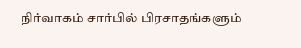நிர்வாகம் சார்பில் பிரசாதங்களும்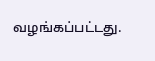வழங்கப்பட்டது.